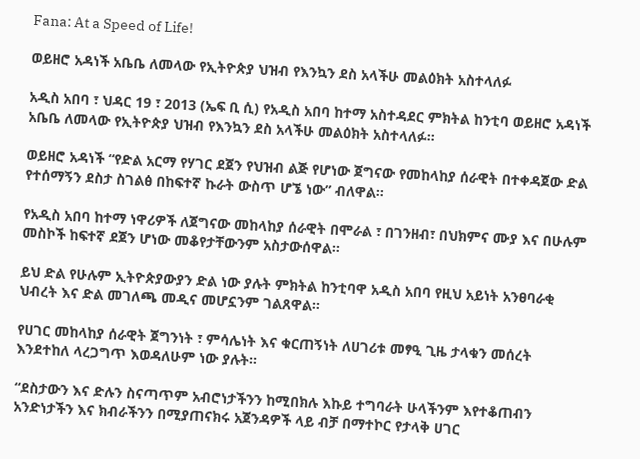Fana: At a Speed of Life!

ወይዘሮ አዳነች አቤቤ ለመላው የኢትዮጵያ ህዝብ የእንኳን ደስ አላችሁ መልዕክት አስተላለፉ

አዲስ አበባ ፣ ህዳር 19 ፣ 2013 (ኤፍ ቢ ሲ) የአዲስ አበባ ከተማ አስተዳደር ምክትል ከንቲባ ወይዘሮ አዳነች አቤቤ ለመላው የኢትዮጵያ ህዝብ የእንኳን ደስ አላችሁ መልዕክት አስተላለፉ።

ወይዘሮ አዳነች “የድል አርማ የሃገር ደጀን የህዝብ ልጅ የሆነው ጀግናው የመከላከያ ሰራዊት በተቀዳጀው ድል የተሰማኝን ደስታ ስገልፅ በከፍተኛ ኩራት ውስጥ ሆኜ ነው” ብለዋል።

የአዲስ አበባ ከተማ ነዋሪዎች ለጀግናው መከላከያ ሰራዊት በሞራል ፣ በገንዘብ፣ በህክምና ሙያ እና በሁሉም መስኮች ከፍተኛ ደጀን ሆነው መቆየታቸውንም አስታውሰዋል።

ይህ ድል የሁሉም ኢትዮጵያውያን ድል ነው ያሉት ምክትል ከንቲባዋ አዲስ አበባ የዚህ አይነት አንፀባራቂ ህብረት እና ድል መገለጫ መዲና መሆኗንም ገልጸዋል።

የሀገር መከላከያ ሰራዊት ጀግንነት ፣ ምሳሌነት እና ቁርጠኝነት ለሀገሪቱ መፃዒ ጊዜ ታላቁን መሰረት እንደተከለ ላረጋግጥ እወዳለሁም ነው ያሉት።

“ደስታውን እና ድሉን ስናጣጥም አብሮነታችንን ከሚበክሉ እኩይ ተግባራት ሁላችንም እየተቆጠብን አንድነታችን እና ክብራችንን በሚያጠናክሩ አጀንዳዎች ላይ ብቻ በማተኮር የታላቅ ሀገር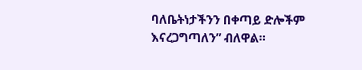ባለቤትነታችንን በቀጣይ ድሎችም እናረጋግጣለን” ብለዋል።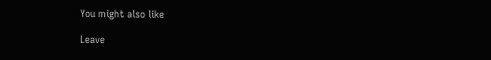You might also like

Leave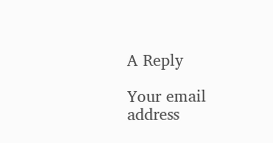A Reply

Your email address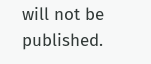will not be published.